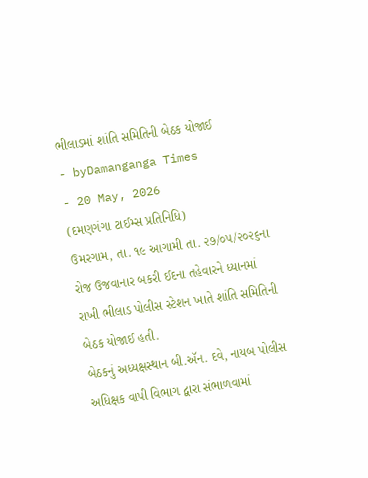ભીલાડમાં શાંતિ સમિતિની બેઠક યોજાઈ
- byDamanganga Times
- 20 May, 2026
(દમણગંગા ટાઈમ્સ પ્રતિનિધિ)
ઉમરગામ, તા. ૧૯ આગામી તા. ૨૭/૦૫/૨૦૨૬ના રોજ ઉજવાનાર બકરી ઈદના તહેવારને ધ્યાનમાં રાખી ભીલાડ પોલીસ સ્ટેશન ખાતે શાંતિ સમિતિની બેઠક યોજાઈ હતી.
બેઠકનું અધ્યક્ષસ્થાન બી.ઍન. દવે, નાયબ પોલીસ અધિક્ષક વાપી વિભાગ દ્વારા સંભાળવામાં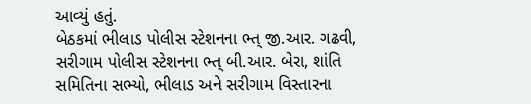આવ્યું હતું.
બેઠકમાં ભીલાડ પોલીસ સ્ટેશનના ભ્ત્ જી.આર. ગઢવી, સરીગામ પોલીસ સ્ટેશનના ભ્ત્ બી.આર. બેરા, શાંતિ સમિતિના સભ્યો, ભીલાડ અને સરીગામ વિસ્તારના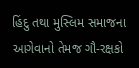હિંદુ તથા મુસ્લિમ સમાજના આગેવાનો તેમજ ગૌ-રક્ષકો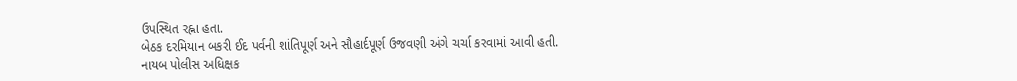ઉપસ્થિત રહ્ના હતા.
બેઠક દરમિયાન બકરી ઈદ પર્વની શાંતિપૂર્ણ અને સૌહાર્દપૂર્ણ ઉજવણી અંગે ચર્ચા કરવામાં આવી હતી.
નાયબ પોલીસ અધિક્ષક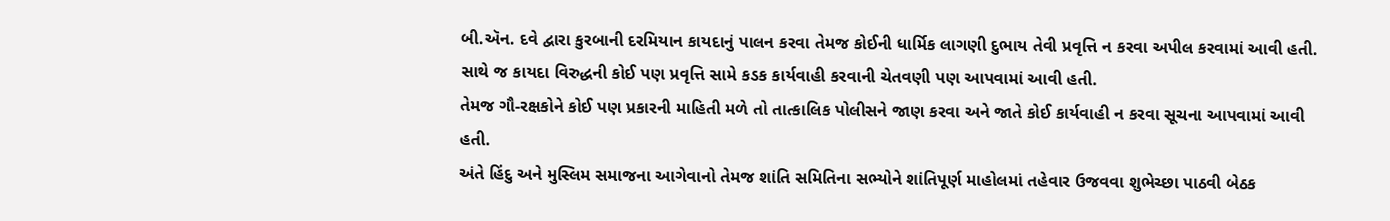બી.ઍન. દવે દ્વારા કુરબાની દરમિયાન કાયદાનું પાલન કરવા તેમજ કોઈની ધાર્મિક લાગણી દુભાય તેવી પ્રવૃત્તિ ન કરવા અપીલ કરવામાં આવી હતી. સાથે જ કાયદા વિરુદ્ધની કોઈ પણ પ્રવૃત્તિ સામે કડક કાર્યવાહી કરવાની ચેતવણી પણ આપવામાં આવી હતી.
તેમજ ગૌ-રક્ષકોને કોઈ પણ પ્રકારની માહિતી મળે તો તાત્કાલિક પોલીસને જાણ કરવા અને જાતે કોઈ કાર્યવાહી ન કરવા સૂચના આપવામાં આવી હતી.
અંતે હિંદુ અને મુસ્લિમ સમાજના આગેવાનો તેમજ શાંતિ સમિતિના સભ્યોને શાંતિપૂર્ણ માહોલમાં તહેવાર ઉજવવા શુભેચ્છા પાઠવી બેઠક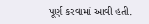પૂર્ણ કરવામાં આવી હતી.